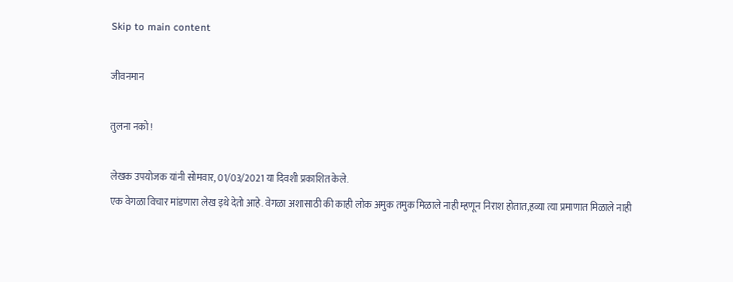Skip to main content

जीवनमान

तुलना नको!

लेखक उपयोजक यांनी सोमवार, 01/03/2021 या दिवशी प्रकाशित केले.
एक वेगळा विचार मांडणारा लेख इथे देतो आहे. वेगळा अशासाठी की काही लोक अमुक तमुक मिळाले नाही म्हणून निराश होतात,हव्या त्या प्रमाणात मिळाले नाही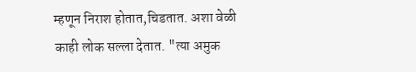म्हणून निराश होतात,चिडतात. अशा वेळी काही लोक सल्ला देतात. "त्या अमुक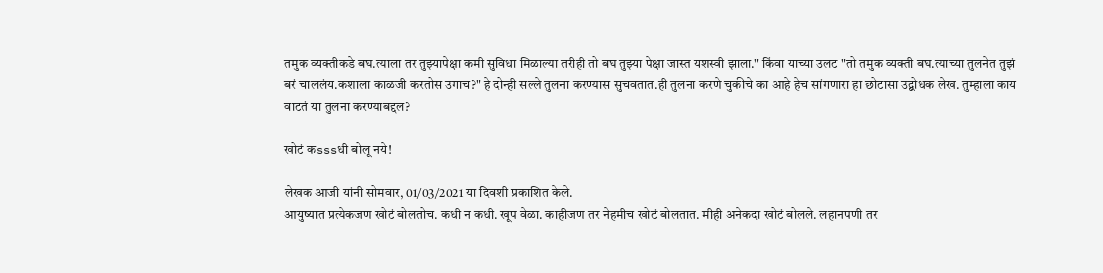तमुक व्यक्तीकडे बघ.त्याला तर तुझ्यापेक्षा कमी सुविधा मिळाल्या तरीही तो बघ तुझ्या पेक्षा जास्त यशस्वी झाला." किंवा याच्या उलट "तो तमुक व्यक्ती बघ.त्याच्या तुलनेत तुझं बरं चाललंय.कशाला काळजी करतोस उगाच?" हे दोन्ही सल्ले तुलना करण्यास सुचवतात.ही तुलना करणे चुकीचे का आहे हेच सांगणारा हा छोटासा उद्बोधक लेख. तुम्हाला काय वाटतं या तुलना करण्याबद्दल?

खोटं कsssधी बोलू नये!

लेखक आजी यांनी सोमवार, 01/03/2021 या दिवशी प्रकाशित केले.
आयुष्यात प्रत्येकजण खोटं बोलतोच. कधी न कधी. खूप वेळा. काहीजण तर नेहमीच खोटं बोलतात. मीही अनेकदा खोटं बोलले. लहानपणी तर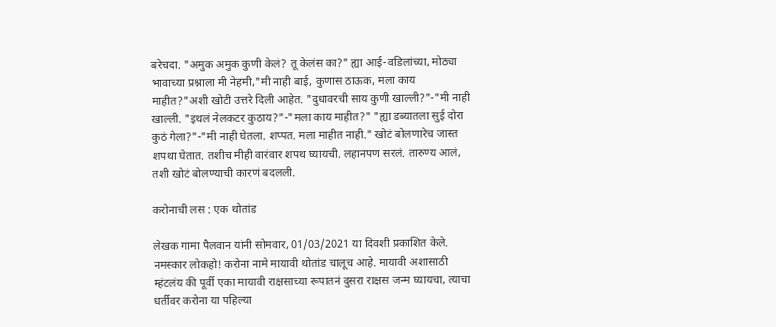बरेचदा. "अमुक अमुक कुणी केलं? तू केलंस का?" ह्या आई-वडिलांच्या, मोठ्या भावाच्या प्रश्नाला मी नेहमी,"मी नाही बाई, कुणास ठाऊक, मला काय माहीत?"अशी खोटी उत्तरे दिली आहेत. "दुधावरची साय कुणी खाल्ली?"-"मी नाही खाल्ली. "इथलं नेलकटर कुठाय?"-"मला काय माहीत?" "ह्या डब्यातला सुई दोरा कुठं गेला?"-"मी नाही घेतला. शप्पत. मला माहीत नाही." खोटं बोलणारेच जास्त शपथा घेतात. तशीच मीही वारंवार शपथ घ्यायची. लहानपण सरलं. तारुण्य आलं, तशी खोटं बोलण्याची कारणं बदलली.

करोनाची लस : एक थोतांड

लेखक गामा पैलवान यांनी सोमवार, 01/03/2021 या दिवशी प्रकाशित केले.
नमस्कार लोकहो! करोना नामे मायावी थोतांड चालूच आहे. मायावी अशासाठी म्हंटलंय की पूर्वी एका मायावी राक्षसाच्या रूपातनं दुसरा राक्षस जन्म घ्यायचा, त्याचा धर्तीवर करोना या पहिल्या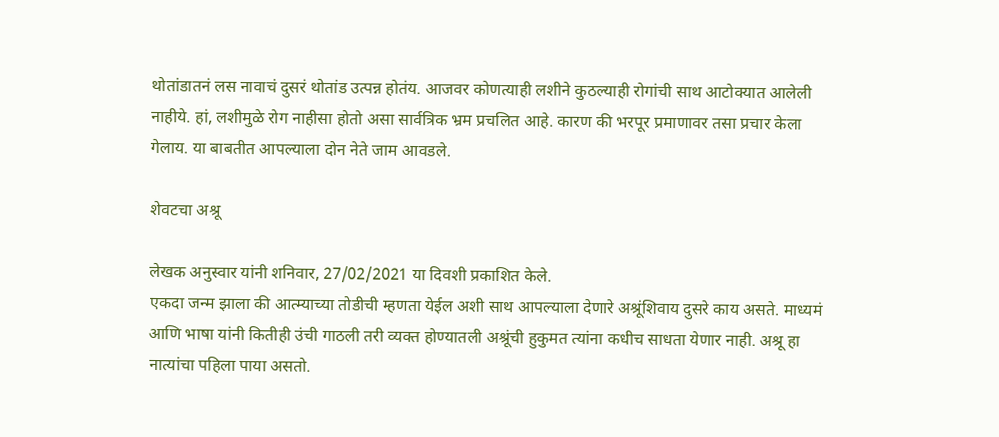थोतांडातनं लस नावाचं दुसरं थोतांड उत्पन्न होतंय. आजवर कोणत्याही लशीने कुठल्याही रोगांची साथ आटोक्यात आलेली नाहीये. हां, लशीमुळे रोग नाहीसा होतो असा सार्वत्रिक भ्रम प्रचलित आहे. कारण की भरपूर प्रमाणावर तसा प्रचार केला गेलाय. या बाबतीत आपल्याला दोन नेते जाम आवडले.

शेवटचा अश्रू

लेखक अनुस्वार यांनी शनिवार, 27/02/2021 या दिवशी प्रकाशित केले.
एकदा जन्म झाला की आत्म्याच्या तोडीची म्हणता येईल अशी साथ आपल्याला देणारे अश्रूंशिवाय दुसरे काय असते. माध्यमं आणि भाषा यांनी कितीही उंची गाठली तरी व्यक्त होण्यातली अश्रूंची हुकुमत त्यांना कधीच साधता येणार नाही. अश्रू हा नात्यांचा पहिला पाया असतो.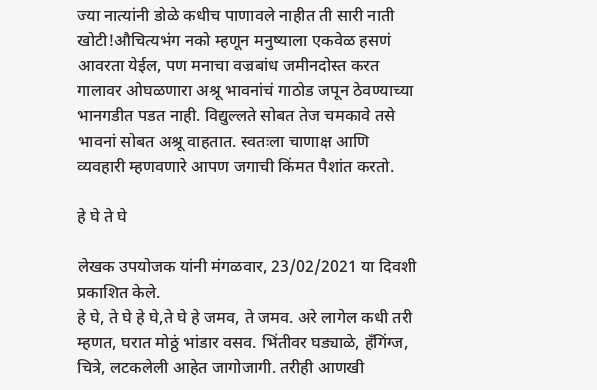ज्या नात्यांनी डोळे कधीच पाणावले नाहीत ती सारी नाती खोटी!औचित्यभंग नको म्हणून मनुष्याला एकवेळ हसणं आवरता येईल, पण मनाचा वज्रबांध जमीनदोस्त करत गालावर ओघळणारा अश्रू भावनांचं गाठोड जपून ठेवण्याच्या भानगडीत पडत नाही. विद्युल्लते सोबत तेज चमकावे तसे भावनां सोबत अश्रू वाहतात. स्वतःला चाणाक्ष आणि व्यवहारी म्हणवणारे आपण जगाची किंमत पैशांत करतो.

हे घे ते घे

लेखक उपयोजक यांनी मंगळवार, 23/02/2021 या दिवशी प्रकाशित केले.
हे घे, ते घे हे घे,ते घे हे जमव, ते जमव. अरे लागेल कधी तरी म्हणत, घरात मोठ्ठं भांडार वसव. भिंतीवर घड्याळे, हँगिंग्ज, चित्रे, लटकलेली आहेत जागोजागी. तरीही आणखी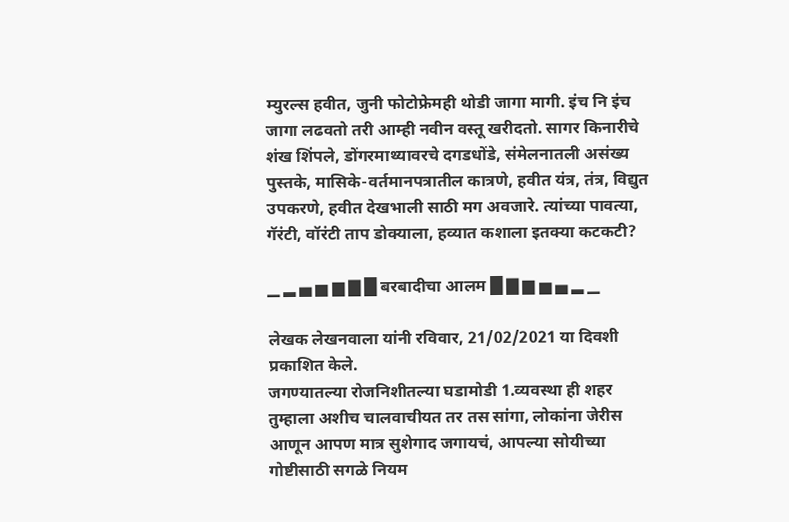म्युरल्स हवीत, जुनी फोटोफ्रेमही थोडी जागा मागी. इंच नि इंच जागा लढवतो तरी आम्ही नवीन वस्तू खरीदतो. सागर किनारीचे शंख शिंपले, डोंगरमाथ्यावरचे दगडधोंडे, संमेलनातली असंख्य पुस्तके, मासिके-वर्तमानपत्रातील कात्रणे, हवीत यंत्र, तंत्र, विद्युत उपकरणे, हवीत देखभाली साठी मग अवजारे. त्यांच्या पावत्या, गॅरंटी, वॉरंटी ताप डोक्याला, हव्यात कशाला इतक्या कटकटी?

▁ ▂ ▄ ▅ ▆ ▇ █ बरबादीचा आलम █ ▇ ▆ ▅ ▄ ▂ ▁

लेखक लेखनवाला यांनी रविवार, 21/02/2021 या दिवशी प्रकाशित केले.
जगण्यातल्या रोजनिशीतल्या घडामोडी 1.व्यवस्था ही शहर तुम्हाला अशीच चालवाचीयत तर तस सांगा, लोकांना जेरीस आणून आपण मात्र सुशेगाद जगायचं, आपल्या सोयीच्या गोष्टीसाठी सगळे नियम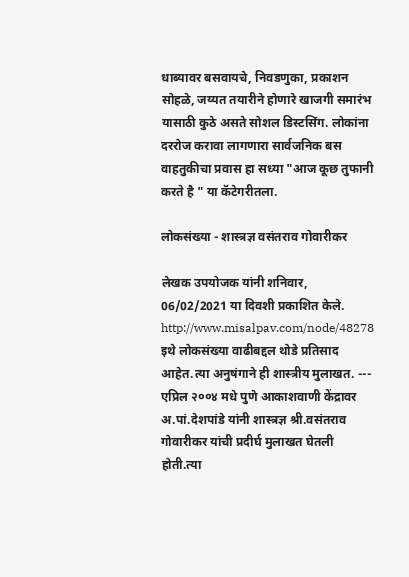धाब्यावर बसवायचे, निवडणुका, प्रकाशन सोहळे, जय्यत तयारीने होणारे खाजगी समारंभ यासाठी कुठे असते सोशल डिस्टसिंग. लोकांना दररोज करावा लागणारा सार्वजनिक बस वाहतुकीचा प्रवास हा सध्या "आज कूछ तुफानी करते है " या कॅटेगरीतला.

लोकसंख्या - शास्त्रज्ञ वसंतराव गोवारीकर

लेखक उपयोजक यांनी शनिवार, 06/02/2021 या दिवशी प्रकाशित केले.
http://www.misalpav.com/node/48278 इथे लोकसंख्या वाढीबद्दल थोडे प्रतिसाद आहेत.त्या अनुषंगाने ही शास्त्रीय मुलाखत. --- एप्रिल २००४ मधे पुणे आकाशवाणी केंद्रावर अ.पां.देशपांडे यांनी शास्त्रज्ञ श्री.वसंतराव गोवारीकर यांची प्रदीर्घ मुलाखत घेतली होती.त्या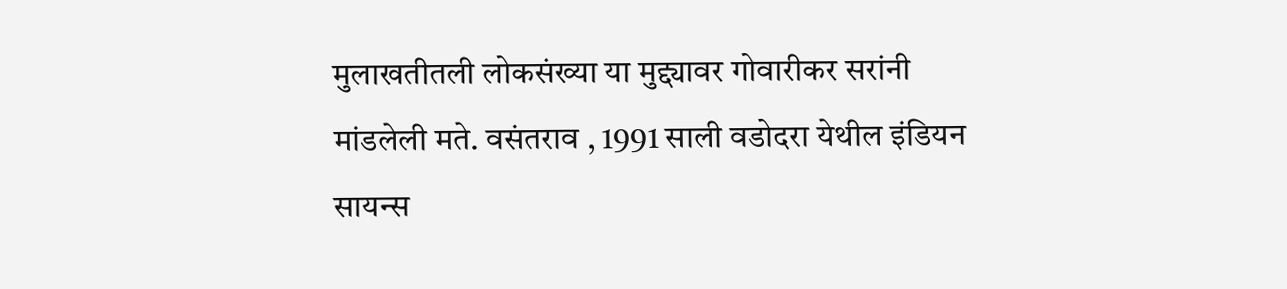मुलाखतीतली लोकसंख्या या मुद्द्यावर गोवारीकर सरांनी मांडलेली मते. वसंतराव , 1991 साली वडोदरा येथील इंडियन सायन्स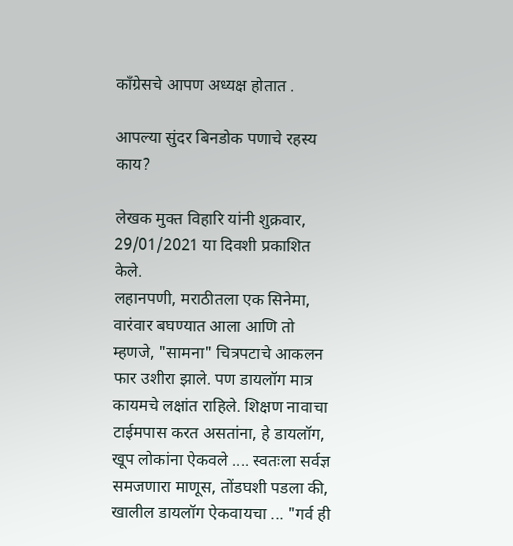काँग्रेसचे आपण अध्यक्ष होतात .

आपल्या सुंदर बिनडोक पणाचे रहस्य काय?

लेखक मुक्त विहारि यांनी शुक्रवार, 29/01/2021 या दिवशी प्रकाशित केले.
लहानपणी, मराठीतला एक सिनेमा, वारंवार बघण्यात आला आणि तो म्हणजे, "सामना" चित्रपटाचे आकलन फार उशीरा झाले. पण डायलॉग मात्र कायमचे लक्षांत राहिले. शिक्षण नावाचा टाईमपास करत असतांना, हे डायलॉग, खूप लोकांना ऐकवले .... स्वतःला सर्वज्ञ समजणारा माणूस, तोंडघशी पडला की, खालील डायलॉग ऐकवायचा ... "गर्व ही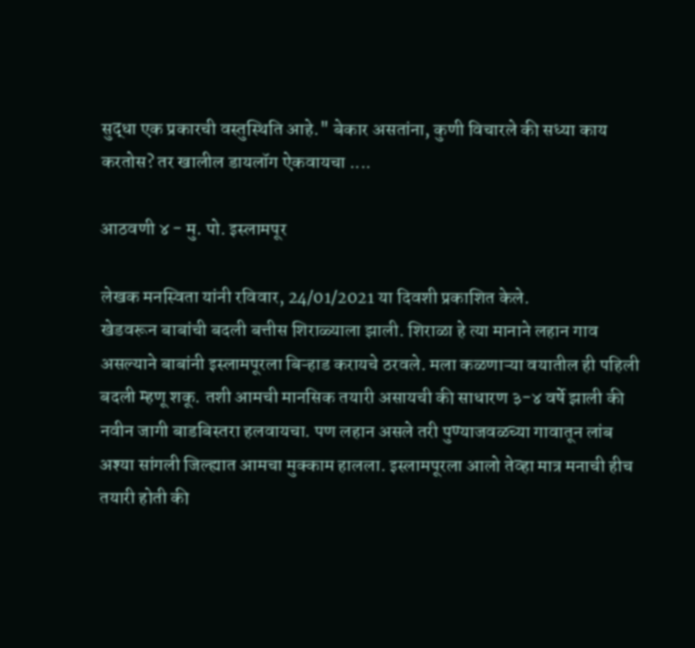सुद्धा एक प्रकारची वस्तुस्थिति आहे." बेकार असतांना, कुणी विचारले की सध्या काय करतोस? तर खालील डायलॉग ऐकवायचा ....

आठवणी ४ - मु. पो. इस्लामपूर

लेखक मनस्विता यांनी रविवार, 24/01/2021 या दिवशी प्रकाशित केले.
खेडवरून बाबांची बदली बत्तीस शिराळ्याला झाली. शिराळा हे त्या मानाने लहान गाव असल्याने बाबांनी इस्लामपूरला बिऱ्हाड करायचे ठरवले. मला कळणाऱ्या वयातील ही पहिली बदली म्हणू शकू. तशी आमची मानसिक तयारी असायची की साधारण ३-४ वर्षे झाली की नवीन जागी बाडबिस्तरा हलवायचा. पण लहान असले तरी पुण्याजवळच्या गावातून लांब अश्या सांगली जिल्ह्यात आमचा मुक्काम हालला. इस्लामपूरला आलो तेव्हा मात्र मनाची हीच तयारी होती की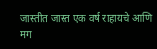जास्तीत जास्त एक वर्ष राहायचे आणि मग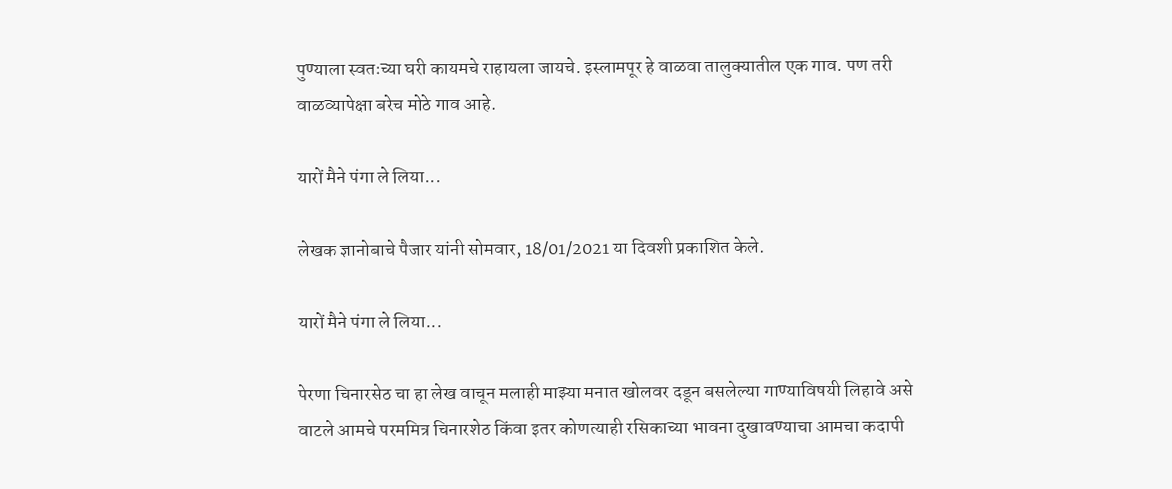पुण्याला स्वतःच्या घरी कायमचे राहायला जायचे. इस्लामपूर हे वाळवा तालुक्यातील एक गाव. पण तरी वाळव्यापेक्षा बरेच मोठे गाव आहे.

यारों मैने पंगा ले लिया...

लेखक ज्ञानोबाचे पैजार यांनी सोमवार, 18/01/2021 या दिवशी प्रकाशित केले.

यारों मैने पंगा ले लिया...

पेरणा चिनारसेठ चा हा लेख वाचून मलाही माझ्या मनात खोलवर दडून बसलेल्या गाण्याविषयी लिहावे असे वाटले आमचे परममित्र चिनारशेठ किंवा इतर कोणत्याही रसिकाच्या भावना दुखावण्याचा आमचा कदापी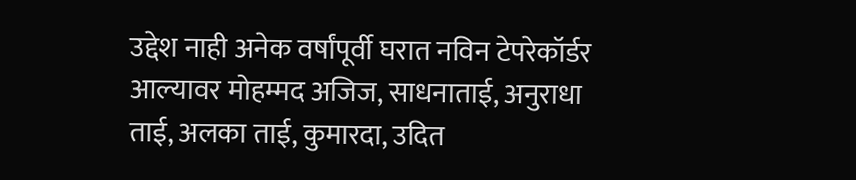उद्देश नाही अनेक वर्षांपूर्वी घरात नविन टेपरेकॉर्डर आल्यावर मोहम्मद अजिज, साधनाताई, अनुराधा ताई, अलका ताई, कुमारदा, उदित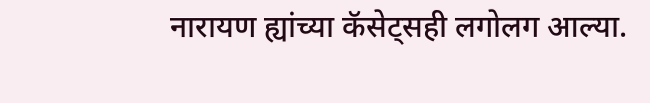नारायण ह्यांच्या कॅसेट्सही लगोलग आल्या.